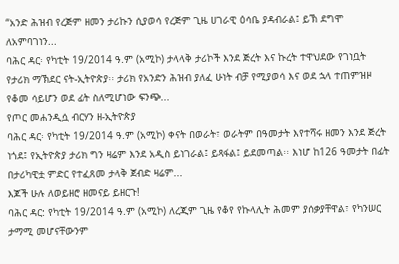“አንድ ሕዝብ የረጅም ዘመን ታሪኩን ሲያወሳ የረጅም ጊዜ ሀገራዊ ዕሳቤ ያዳብራል፤ ይኽ ደግሞ ለአምባገነን...
ባሕር ዳር፡ የካቲት 19/2014 ዓ.ም (አሚኮ) ታላላቅ ታሪኮች እንደ ጅረት እና ኩረት ተዋህደው የገነቧት የታሪክ ማኽደር ናት-ኢትዮጵያ፡፡ ታሪክ የአንድን ሕዝብ ያለፈ ሁነት ብቻ የሚያወሳ እና ወደ ኋላ ተጠምዝዞ የቆመ ሳይሆን ወደ ፊት ስለሚሆነው ፍንጭ...
የጦር መሐንዲሷ ብርሃን ዘ-ኢትዮጵያ
ባሕር ዳር፡ የካቲት 19/2014 ዓ.ም (አሚኮ) ቀናት በወራት፣ ወራትም በዓመታት እየተሻሩ ዘመን እንደ ጅረት ነጎደ፤ የኢትዮጵያ ታሪክ ግን ዛሬም እንደ አዲስ ይነገራል፤ ይጻፋል፤ ይደመጣል፡፡ እነሆ ከ126 ዓመታት በፊት በታሪካዊቷ ምድር የተፈጸመ ታላቅ ጀብድ ዛሬም...
እጆች ሁሉ ለወይዘሮ ዘመናይ ይዘርጉ!
ባሕር ዳር: የካቲት 19/2014 ዓ.ም (አሚኮ) ለረጂም ጊዜ የቆየ የኩላሊት ሕመም ያሰቃያቸዋል፣ የካንሠር ታማሚ መሆናቸውንም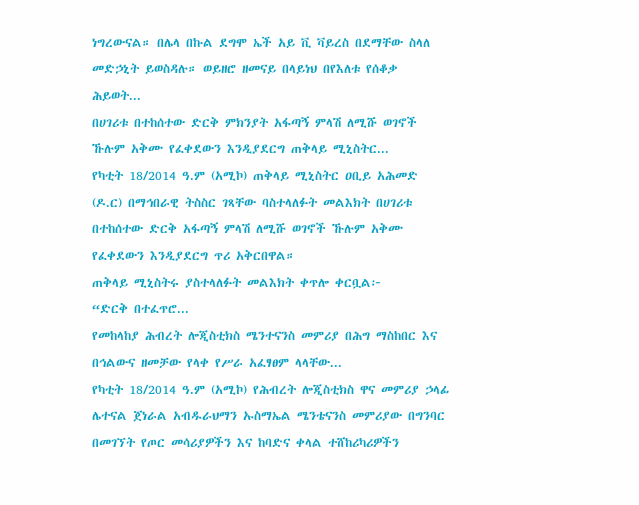ነግረውናል። በሌላ በኩል ደግሞ ኤች አይ ቪ ቫይረስ በደማቸው ስላለ መድኃኒት ይወስዳሉ። ወይዘሮ ዘመናይ በላይነህ በየእለቱ የሰቆቃ ሕይወት...
በሀገሪቱ በተከሰተው ድርቅ ምክንያት አፋጣኝ ምላሽ ለሚሹ ወገኖች ኹሉም አቅሙ የፈቀደውን እንዲያደርግ ጠቅላይ ሚኒስትር...
የካቲት 18/2014 ዓ.ም (አሚኮ) ጠቅላይ ሚኒስትር ዐቢይ አሕመድ (ዶ.ር) በማኅበራዊ ትስስር ገጻቸው ባስተላለፉት መልእክት በሀገሪቱ በተከሰተው ድርቅ አፋጣኝ ምላሽ ለሚሹ ወገኖች ኹሉም አቅሙ የፈቀደውን እንዲያደርግ ጥሪ አቅርበዋል።
ጠቅላይ ሚኒስትሩ ያስተላለፉት መልእክት ቀጥሎ ቀርቧል፦
“ድርቅ በተፈጥሮ...
የመከላከያ ሕብረት ሎጂስቲክስ ሜንተናንስ መምሪያ በሕግ ማስከበር እና በኅልውና ዘመቻው የላቀ የሥራ አፈፃፀም ላላቸው...
የካቲት 18/2014 ዓ.ም (አሚኮ) የሕብረት ሎጂስቲክስ ዋና መምሪያ ኃላፊ ሌተናል ጀነራል አብዱራህማን ኡስማኤል ሜንቴናንስ መምሪያው በግንባር በመገኘት የጦር መሳሪያዎችን እና ከባድና ቀላል ተሸከሪካሪዎችን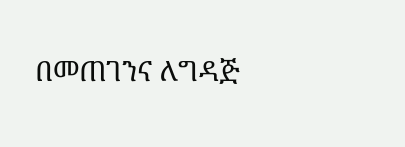በመጠገንና ለግዳጅ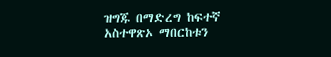ዝግጁ በማድረግ ከፍተኛ አስተዋጽኦ ማበርከቱን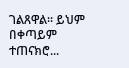ገልጸዋል፡፡ ይህም በቀጣይም ተጠናክሮ...